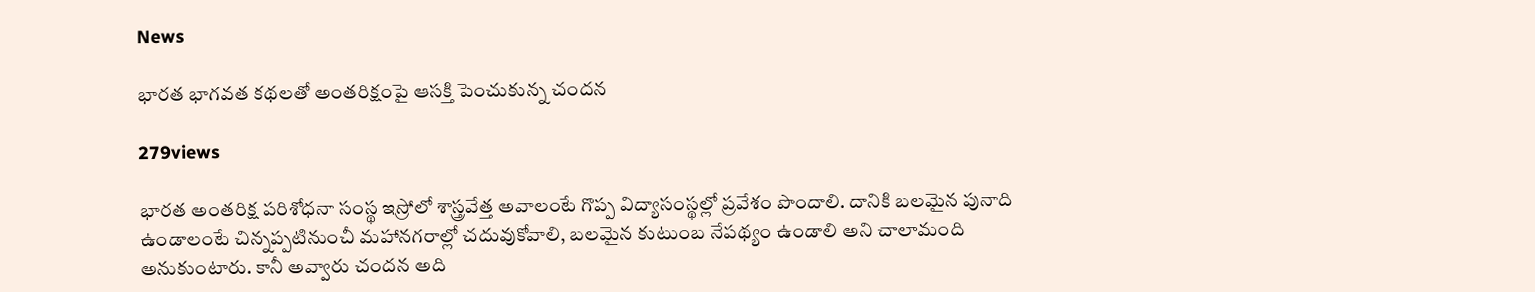News

భారత భాగవత కథలతో అంతరిక్షంపై ఆసక్తి పెంచుకున్న చందన

279views

భారత అంతరిక్ష పరిశోధనా సంస్థ ఇస్రోలో శాస్త్రవేత్త అవాలంటే గొప్ప విద్యాసంస్థల్లో ప్రవేశం పొందాలి. దానికి బలమైన పునాది ఉండాలంటే చిన్నప్పటినుంచీ మహానగరాల్లో చదువుకోవాలి, బలమైన కుటుంబ నేపథ్యం ఉండాలి అని చాలామంది అనుకుంటారు. కానీ అవ్వారు చందన అది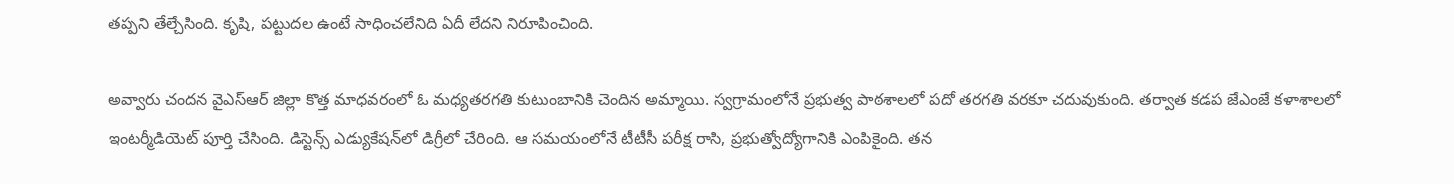తప్పని తేల్చేసింది. కృషి, పట్టుదల ఉంటే సాధించలేనిది ఏదీ లేదని నిరూపించింది.

అవ్వారు చందన వైఎస్ఆర్ జిల్లా కొత్త మాధవరంలో ఓ మధ్యతరగతి కుటుంబానికి చెందిన అమ్మాయి. స్వగ్రామంలోనే ప్రభుత్వ పాఠశాలలో పదో తరగతి వరకూ చదువుకుంది. తర్వాత కడప జేఎంజే కళాశాలలో ఇంటర్మీడియెట్ పూర్తి చేసింది. డిస్టెన్స్ ఎడ్యుకేషన్‌లో డిగ్రీలో చేరింది. ఆ సమయంలోనే టీటీసీ పరీక్ష రాసి, ప్రభుత్వోద్యోగానికి ఎంపికైంది. తన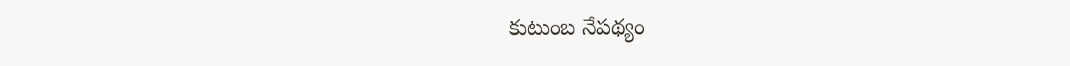కుటుంబ నేపథ్యం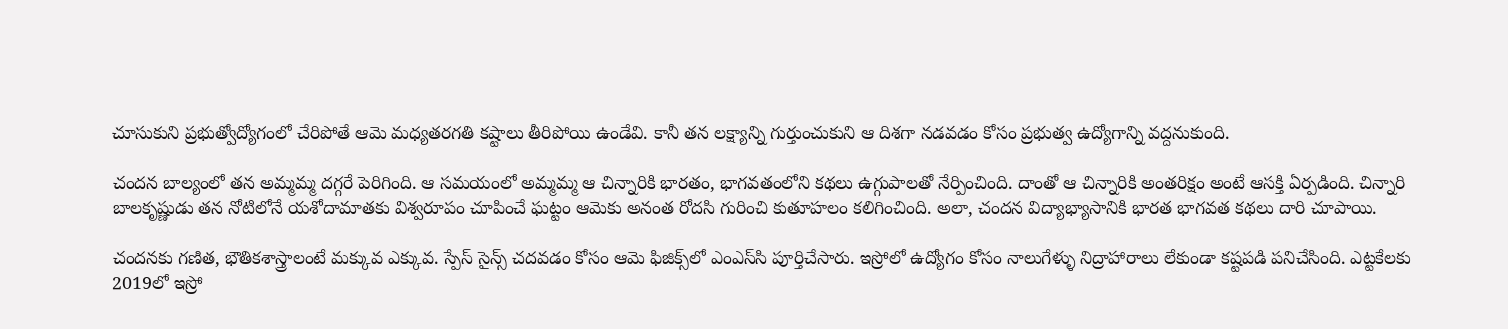చూసుకుని ప్రభుత్వోద్యోగంలో చేరిపోతే ఆమె మధ్యతరగతి కష్టాలు తీరిపోయి ఉండేవి. కానీ తన లక్ష్యాన్ని గుర్తుంచుకుని ఆ దిశగా నడవడం కోసం ప్రభుత్వ ఉద్యోగాన్ని వద్దనుకుంది.

చందన బాల్యంలో తన అమ్మమ్మ దగ్గరే పెరిగింది. ఆ సమయంలో అమ్మమ్మ ఆ చిన్నారికి భారతం, భాగవతంలోని కథలు ఉగ్గుపాలతో నేర్పించింది. దాంతో ఆ చిన్నారికి అంతరిక్షం అంటే ఆసక్తి ఏర్పడింది. చిన్నారి బాలకృష్ణుడు తన నోటిలోనే యశోదామాతకు విశ్వరూపం చూపించే ఘట్టం ఆమెకు అనంత రోదసి గురించి కుతూహలం కలిగించింది. అలా, చందన విద్యాభ్యాసానికి భారత భాగవత కథలు దారి చూపాయి.

చందనకు గణిత, భౌతికశాస్త్రాలంటే మక్కువ ఎక్కువ. స్పేస్ సైన్స్ చదవడం కోసం ఆమె ఫిజిక్స్‌లో ఎంఎస్‌సి పూర్తిచేసారు. ఇస్రోలో ఉద్యోగం కోసం నాలుగేళ్ళు నిద్రాహారాలు లేకుండా కష్టపడి పనిచేసింది. ఎట్టకేలకు 2019లో ఇస్రో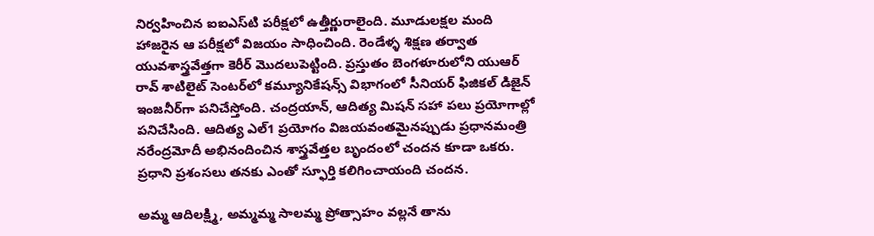నిర్వహించిన ఐఐఎస్‌టి పరీక్షలో ఉత్తీర్ణురాలైంది. మూడులక్షల మంది హాజరైన ఆ పరీక్షలో విజయం సాధించింది. రెండేళ్ళ శిక్షణ తర్వాత యువశాస్త్రవేత్తగా కెరీర్ మొదలుపెట్టింది. ప్రస్తుతం బెంగళూరులోని యుఆర్ రావ్ శాటిలైట్ సెంటర్‌లో కమ్యూనికేషన్స్ విభాగంలో సీనియర్ ఫిజికల్ డిజైన్ ఇంజనీర్‌గా పనిచేస్తోంది. చంద్రయాన్, ఆదిత్య మిషన్‌ సహా పలు ప్రయోగాల్లో పనిచేసింది. ఆదిత్య ఎల్1 ప్రయోగం విజయవంతమైనప్పుడు ప్రధానమంత్రి నరేంద్రమోదీ అభినందించిన శాస్త్రవేత్తల బృందంలో చందన కూడా ఒకరు. ప్రధాని ప్రశంసలు తనకు ఎంతో స్ఫూర్తి కలిగించాయంది చందన.

అమ్మ ఆదిలక్ష్మి, అమ్మమ్మ సాలమ్మ ప్రోత్సాహం వల్లనే తాను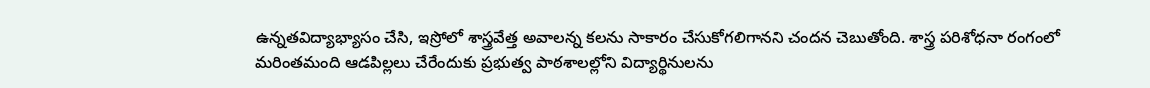ఉన్నతవిద్యాభ్యాసం చేసి, ఇస్రోలో శాస్త్రవేత్త అవాలన్న కలను సాకారం చేసుకోగలిగానని చందన చెబుతోంది. శాస్త్ర పరిశోధనా రంగంలో మరింతమంది ఆడపిల్లలు చేరేందుకు ప్రభుత్వ పాఠశాలల్లోని విద్యార్థినులను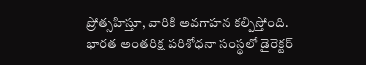ప్రోత్సహిస్తూ, వారికి అవగాహన కల్పిస్తోంది. భారత అంతరిక్ష పరిశోధనా సంస్థలో డైరెక్టర్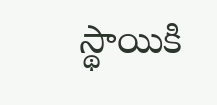స్థాయికి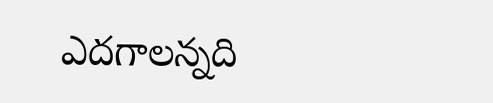ఎదగాలన్నది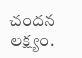చందన లక్ష్యం.